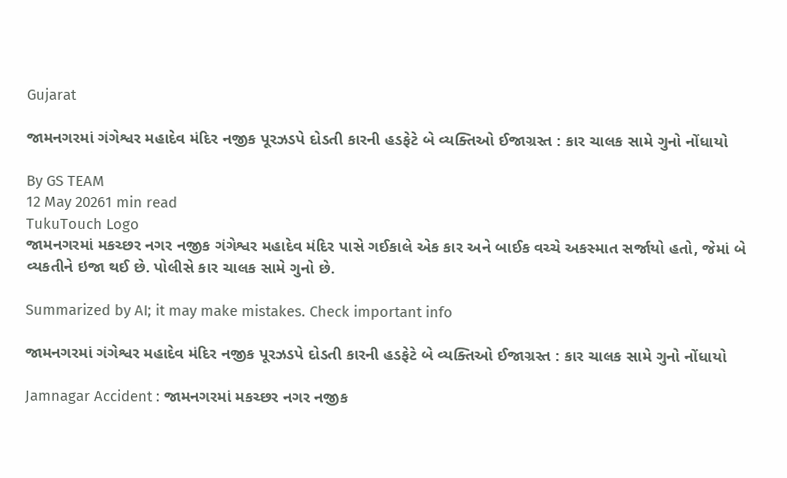Gujarat

જામનગરમાં ગંગેશ્વર મહાદેવ મંદિર નજીક પૂરઝડપે દોડતી કારની હડફેટે બે વ્યક્તિઓ ઈજાગ્રસ્ત : કાર ચાલક સામે ગુનો નોંધાયો

By GS TEAM
12 May 20261 min read
TukuTouch Logo
જામનગરમાં મકચ્છર નગર નજીક ગંગેશ્વર મહાદેવ મંદિર પાસે ગઈકાલે એક કાર અને બાઈક વચ્ચે અકસ્માત સર્જાયો હતો, જેમાં બે વ્યકતીને ઇજા થઈ છે. પોલીસે કાર ચાલક સામે ગુનો છે.

Summarized by AI; it may make mistakes. Check important info

જામનગરમાં ગંગેશ્વર મહાદેવ મંદિર નજીક પૂરઝડપે દોડતી કારની હડફેટે બે વ્યક્તિઓ ઈજાગ્રસ્ત : કાર ચાલક સામે ગુનો નોંધાયો

Jamnagar Accident : જામનગરમાં મકચ્છર નગર નજીક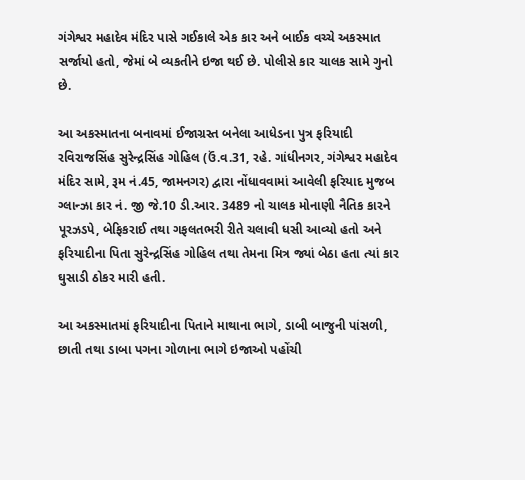ગંગેશ્વર મહાદેવ મંદિર પાસે ગઈકાલે એક કાર અને બાઈક વચ્ચે અકસ્માત સર્જાયો હતો, જેમાં બે વ્યકતીને ઇજા થઈ છે. પોલીસે કાર ચાલક સામે ગુનો છે.

આ અકસ્માતના બનાવમાં ઈજાગ્રસ્ત બનેલા આધેડના પુત્ર ફરિયાદી રવિરાજસિંહ સુરેન્દ્રસિંહ ગોહિલ (ઉં.વ.31, રહે. ગાંધીનગર, ગંગેશ્વર મહાદેવ મંદિર સામે, રૂમ નં.45, જામનગર) દ્વારા નોંધાવવામાં આવેલી ફરિયાદ મુજબ ગ્લાન્ઝા કાર નં. જી જે.10 ડી.આર. 3489 નો ચાલક મોનાણી નૈતિક કારને પૂરઝડપે, બેફિકરાઈ તથા ગફલતભરી રીતે ચલાવી ધસી આવ્યો હતો અને ફરિયાદીના પિતા સુરેન્દ્રસિંહ ગોહિલ તથા તેમના મિત્ર જ્યાં બેઠા હતા ત્યાં કાર ઘુસાડી ઠોકર મારી હતી.

આ અકસ્માતમાં ફરિયાદીના પિતાને માથાના ભાગે, ડાબી બાજુની પાંસળી, છાતી તથા ડાબા પગના ગોળાના ભાગે ઇજાઓ પહોંચી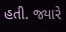હતી. જ્યારે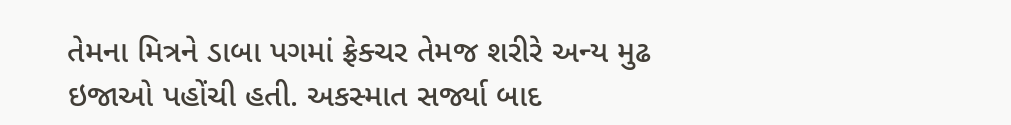તેમના મિત્રને ડાબા પગમાં ફ્રેક્ચર તેમજ શરીરે અન્ય મુઢ ઇજાઓ પહોંચી હતી. અકસ્માત સર્જ્યા બાદ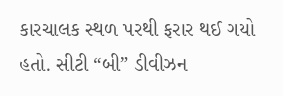કારચાલક સ્થળ પરથી ફરાર થઈ ગયો હતો. સીટી “બી” ડીવીઝન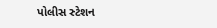પોલીસ સ્ટેશન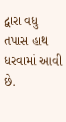દ્વારા વધુ તપાસ હાથ ધરવામાં આવી છે.